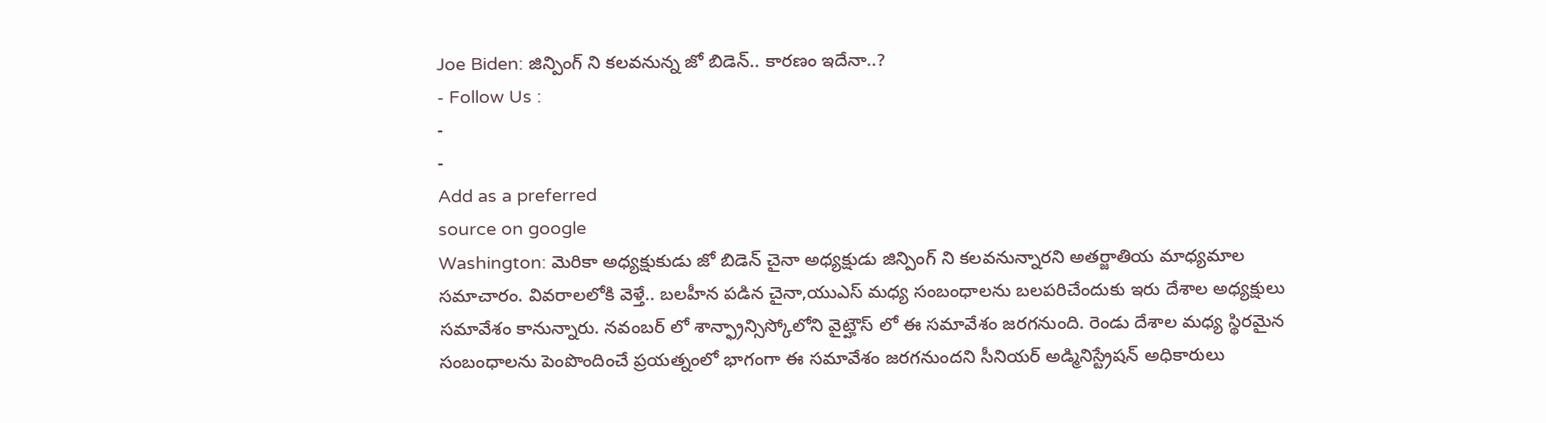Joe Biden: జిన్పింగ్ ని కలవనున్న జో బిడెన్.. కారణం ఇదేనా..?
- Follow Us :
-
-
Add as a preferred
source on google
Washington: మెరికా అధ్యక్షుకుడు జో బిడెన్ చైనా అధ్యక్షుడు జిన్పింగ్ ని కలవనున్నారని అతర్జాతియ మాధ్యమాల సమాచారం. వివరాలలోకి వెళ్తే.. బలహీన పడిన చైనా,యుఎస్ మధ్య సంబంధాలను బలపరిచేందుకు ఇరు దేశాల అధ్యక్షులు సమావేశం కానున్నారు. నవంబర్ లో శాన్ఫ్రాన్సిస్కోలోని వైట్హౌస్ లో ఈ సమావేశం జరగనుంది. రెండు దేశాల మధ్య స్థిరమైన సంబంధాలను పెంపొందించే ప్రయత్నంలో భాగంగా ఈ సమావేశం జరగనుందని సీనియర్ అడ్మినిస్ట్రేషన్ అధికారులు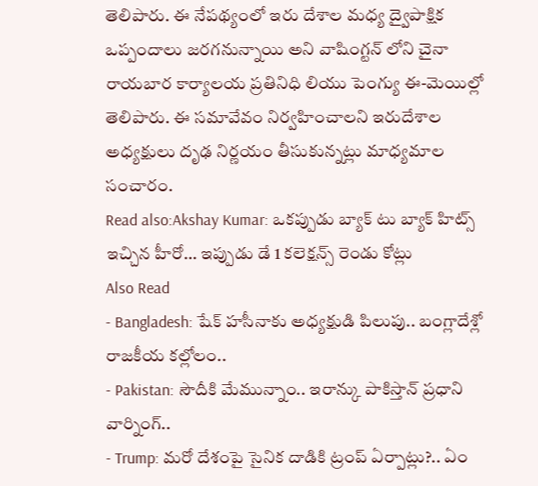తెలిపారు. ఈ నేపథ్యంలో ఇరు దేశాల మధ్య ద్వైపాక్షిక ఒప్పందాలు జరగనున్నాయి అని వాషింగ్టన్ లోని చైనా రాయబార కార్యాలయ ప్రతినిధి లియు పెంగ్యు ఈ-మెయిల్లో తెలిపారు. ఈ సమావేవం నిర్వహించాలని ఇరుదేశాల అధ్యక్షులు దృఢ నిర్ణయం తీసుకున్నట్లు మాధ్యమాల సంచారం.
Read also:Akshay Kumar: ఒకప్పుడు బ్యాక్ టు బ్యాక్ హిట్స్ ఇచ్చిన హీరో… ఇప్పుడు డే 1 కలెక్షన్స్ రెండు కోట్లు
Also Read
- Bangladesh: షేక్ హసీనాకు అధ్యక్షుడి పిలుపు.. బంగ్లాదేశ్లో రాజకీయ కల్లోలం..
- Pakistan: సౌదీకి మేమున్నాం.. ఇరాన్కు పాకిస్తాన్ ప్రధాని వార్నింగ్..
- Trump: మరో దేశంపై సైనిక దాడికి ట్రంప్ ఏర్పాట్లు?.. ఏం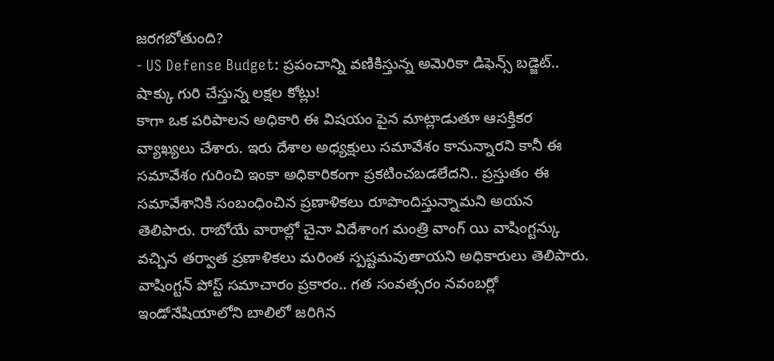జరగబోతుంది?
- US Defense Budget: ప్రపంచాన్ని వణికిస్తున్న అమెరికా డిఫెన్స్ బడ్జెట్.. షాక్కు గురి చేస్తున్న లక్షల కోట్లు!
కాగా ఒక పరిపాలన అధికారి ఈ విషయం పైన మాట్లాడుతూ ఆసక్తికర వ్యాఖ్యలు చేశారు. ఇరు దేశాల అధ్యక్షులు సమావేశం కానున్నారని కానీ ఈ సమావేశం గురించి ఇంకా అధికారికంగా ప్రకటించబడలేదని.. ప్రస్తుతం ఈ సమావేశానికి సంబంధించిన ప్రణాళికలు రూపొందిస్తున్నామని అయన తెలిపారు. రాబోయే వారాల్లో చైనా విదేశాంగ మంత్రి వాంగ్ యి వాషింగ్టన్కు వచ్చిన తర్వాత ప్రణాళికలు మరింత స్పష్టమవుతాయని అధికారులు తెలిపారు. వాషింగ్టన్ పోస్ట్ సమాచారం ప్రకారం.. గత సంవత్సరం నవంబర్లో ఇండోనేషియాలోని బాలిలో జరిగిన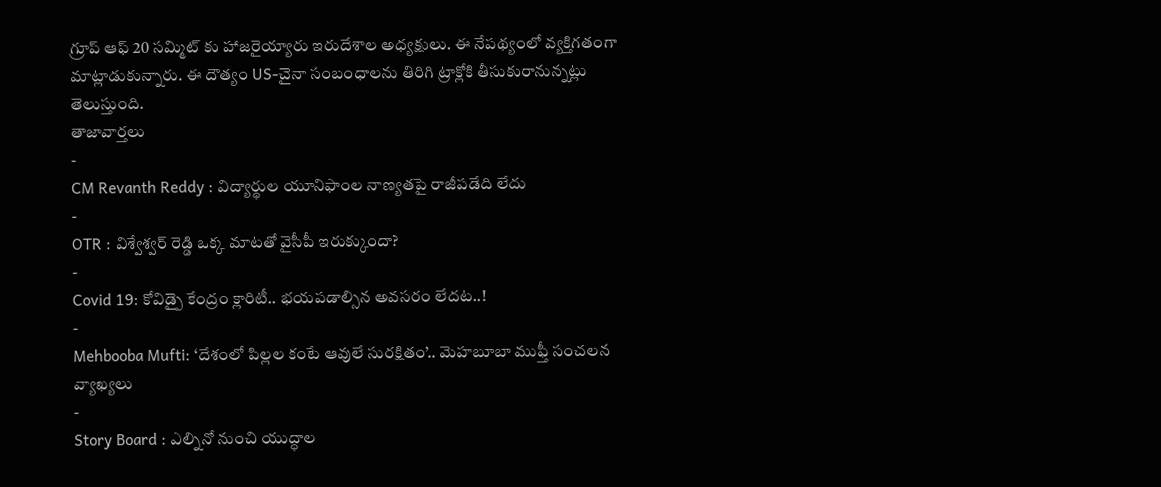గ్రూప్ ఆఫ్ 20 సమ్మిట్ కు హాజరైయ్యారు ఇరుదేశాల అధ్యక్షులు. ఈ నేపథ్యంలో వ్యక్తిగతంగా మాట్లాడుకున్నారు. ఈ దౌత్యం US-చైనా సంబంధాలను తిరిగి ట్రాక్లోకి తీసుకురానున్నట్లు తెలుస్తుంది.
తాజావార్తలు
-
CM Revanth Reddy : విద్యార్థుల యూనిఫాంల నాణ్యతపై రాజీపడేది లేదు
-
OTR : విశ్వేశ్వర్ రెడ్డి ఒక్క మాటతో వైసీపీ ఇరుక్కుందా?
-
Covid 19: కోవిడ్పై కేంద్రం క్లారిటీ.. భయపడాల్సిన అవసరం లేదట..!
-
Mehbooba Mufti: ‘దేశంలో పిల్లల కంటే ఆవులే సురక్షితం’.. మెహబూబా ముఫ్తీ సంచలన వ్యాఖ్యలు
-
Story Board : ఎల్నినో నుంచి యుద్ధాల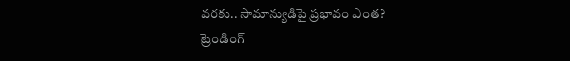వరకు.. సామాన్యుడిపై ప్రభావం ఎంత?
ట్రెండింగ్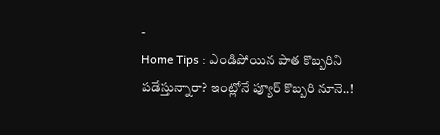-
Home Tips : ఎండిపోయిన పాత కొబ్బరిని పడేస్తున్నారా? ఇంట్లోనే ప్యూర్ కొబ్బరి నూనె..!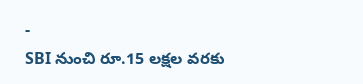-
SBI నుంచి రూ.15 లక్షల వరకు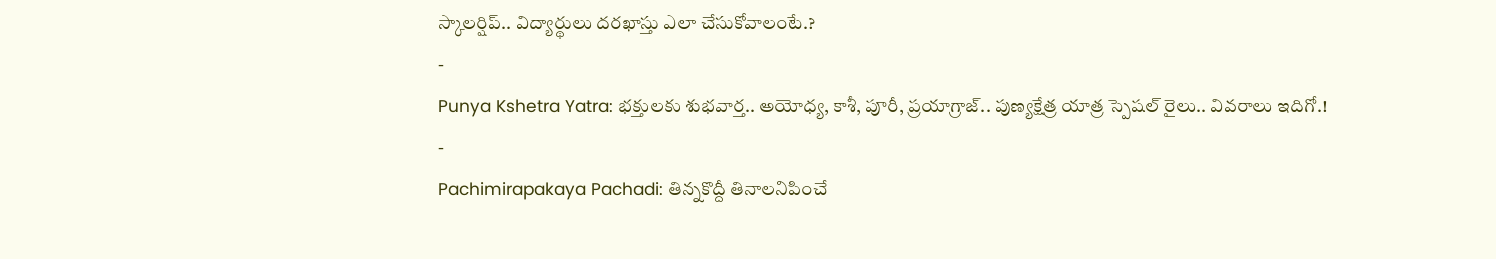స్కాలర్షిప్.. విద్యార్థులు దరఖాస్తు ఎలా చేసుకోవాలంటే.?
-
Punya Kshetra Yatra: భక్తులకు శుభవార్త.. అయోధ్య, కాశీ, పూరీ, ప్రయాగ్రాజ్.. పుణ్యక్షేత్ర యాత్ర స్పెషల్ రైలు.. వివరాలు ఇదిగో.!
-
Pachimirapakaya Pachadi: తిన్నకొద్దీ తినాలనిపించే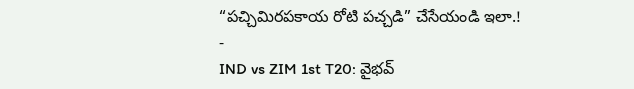“పచ్చిమిరపకాయ రోటి పచ్చడి” చేసేయండి ఇలా.!
-
IND vs ZIM 1st T20: వైభవ్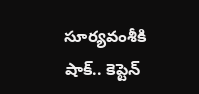సూర్యవంశీకి షాక్.. కెప్టెన్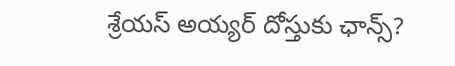శ్రేయస్ అయ్యర్ దోస్తుకు ఛాన్స్?